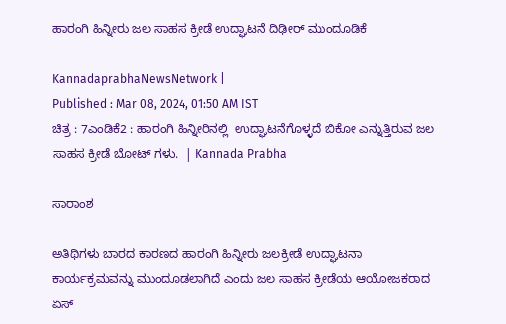ಹಾರಂಗಿ ಹಿನ್ನೀರು ಜಲ ಸಾಹಸ ಕ್ರೀಡೆ ಉದ್ಘಾಟನೆ ದಿಢೀರ್‌ ಮುಂದೂಡಿಕೆ

KannadaprabhaNewsNetwork |
Published : Mar 08, 2024, 01:50 AM IST
ಚಿತ್ರ : 7ಎಂಡಿಕೆ2 : ಹಾರಂಗಿ ಹಿನ್ನೀರಿನಲ್ಲಿ  ಉದ್ಘಾಟನೆಗೊಳ್ಳದೆ ಬಿಕೋ ಎನ್ನುತ್ತಿರುವ ಜಲ ಸಾಹಸ ಕ್ರೀಡೆ ಬೋಟ್ ಗಳು.  | Kannada Prabha

ಸಾರಾಂಶ

ಅತಿಥಿಗಳು ಬಾರದ ಕಾರಣದ ಹಾರಂಗಿ ಹಿನ್ನೀರು ಜಲಕ್ರೀಡೆ ಉದ್ಘಾಟನಾ ಕಾರ್ಯಕ್ರಮವನ್ನು ಮುಂದೂಡಲಾಗಿದೆ ಎಂದು ಜಲ ಸಾಹಸ ಕ್ರೀಡೆಯ ಆಯೋಜಕರಾದ ಏಸ್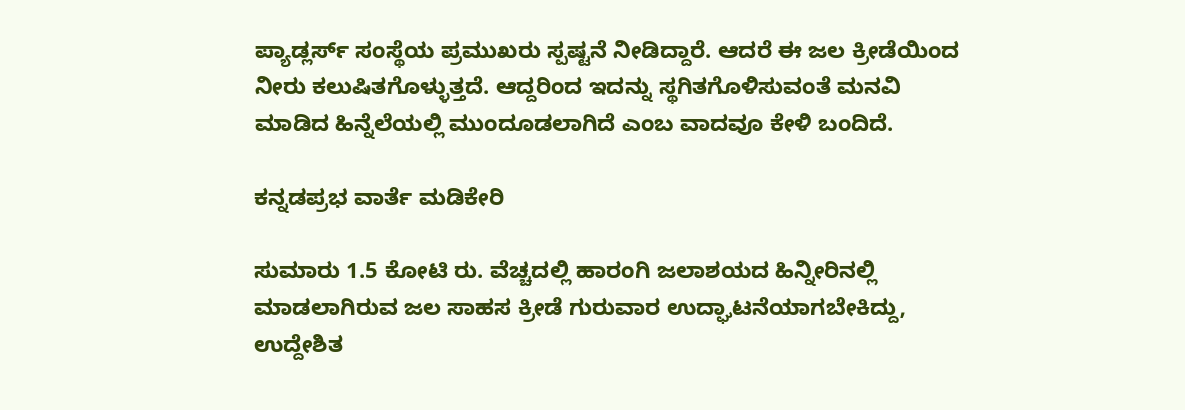ಪ್ಯಾಡ್ಲರ್ಸ್ ಸಂಸ್ಥೆಯ ಪ್ರಮುಖರು ಸ್ಪಷ್ಟನೆ ನೀಡಿದ್ದಾರೆ. ಆದರೆ ಈ ಜಲ ಕ್ರೀಡೆಯಿಂದ ನೀರು ಕಲುಷಿತಗೊಳ್ಳುತ್ತದೆ. ಆದ್ದರಿಂದ ಇದನ್ನು ಸ್ಥಗಿತಗೊಳಿಸುವಂತೆ ಮನವಿ ಮಾಡಿದ ಹಿನ್ನೆಲೆಯಲ್ಲಿ ಮುಂದೂಡಲಾಗಿದೆ ಎಂಬ ವಾದವೂ ಕೇಳಿ ಬಂದಿದೆ.

ಕನ್ನಡಪ್ರಭ ವಾರ್ತೆ ಮಡಿಕೇರಿ

ಸುಮಾರು 1.5 ಕೋಟಿ ರು. ವೆಚ್ಚದಲ್ಲಿ ಹಾರಂಗಿ ಜಲಾಶಯದ ಹಿನ್ನೀರಿನಲ್ಲಿ ಮಾಡಲಾಗಿರುವ ಜಲ ಸಾಹಸ ಕ್ರೀಡೆ ಗುರುವಾರ ಉದ್ಘಾಟನೆಯಾಗಬೇಕಿದ್ದು, ಉದ್ದೇಶಿತ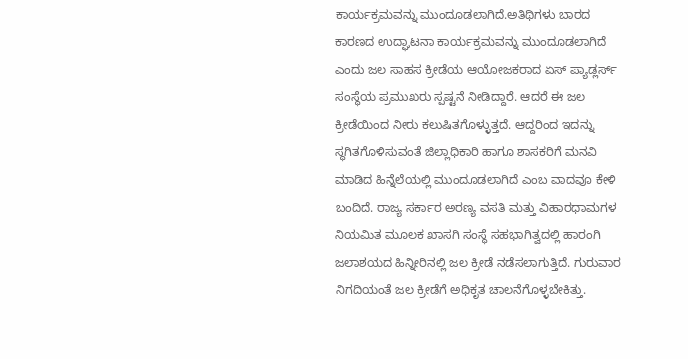ಕಾರ್ಯಕ್ರಮವನ್ನು ಮುಂದೂಡಲಾಗಿದೆ.ಅತಿಥಿಗಳು ಬಾರದ ಕಾರಣದ ಉದ್ಘಾಟನಾ ಕಾರ್ಯಕ್ರಮವನ್ನು ಮುಂದೂಡಲಾಗಿದೆ ಎಂದು ಜಲ ಸಾಹಸ ಕ್ರೀಡೆಯ ಆಯೋಜಕರಾದ ಏಸ್ ಪ್ಯಾಡ್ಲರ್ಸ್ ಸಂಸ್ಥೆಯ ಪ್ರಮುಖರು ಸ್ಪಷ್ಟನೆ ನೀಡಿದ್ದಾರೆ. ಆದರೆ ಈ ಜಲ ಕ್ರೀಡೆಯಿಂದ ನೀರು ಕಲುಷಿತಗೊಳ್ಳುತ್ತದೆ. ಆದ್ದರಿಂದ ಇದನ್ನು ಸ್ಥಗಿತಗೊಳಿಸುವಂತೆ ಜಿಲ್ಲಾಧಿಕಾರಿ ಹಾಗೂ ಶಾಸಕರಿಗೆ ಮನವಿ ಮಾಡಿದ ಹಿನ್ನೆಲೆಯಲ್ಲಿ ಮುಂದೂಡಲಾಗಿದೆ ಎಂಬ ವಾದವೂ ಕೇಳಿ ಬಂದಿದೆ. ರಾಜ್ಯ ಸರ್ಕಾರ ಅರಣ್ಯ ವಸತಿ ಮತ್ತು ವಿಹಾರಧಾಮಗಳ ನಿಯಮಿತ ಮೂಲಕ ಖಾಸಗಿ ಸಂಸ್ಥೆ ಸಹಭಾಗಿತ್ವದಲ್ಲಿ ಹಾರಂಗಿ ಜಲಾಶಯದ ಹಿನ್ನೀರಿನಲ್ಲಿ ಜಲ ಕ್ರೀಡೆ ನಡೆಸಲಾಗುತ್ತಿದೆ. ಗುರುವಾರ ನಿಗದಿಯಂತೆ ಜಲ ಕ್ರೀಡೆಗೆ ಅಧಿಕೃತ ಚಾಲನೆಗೊಳ್ಳಬೇಕಿತ್ತು.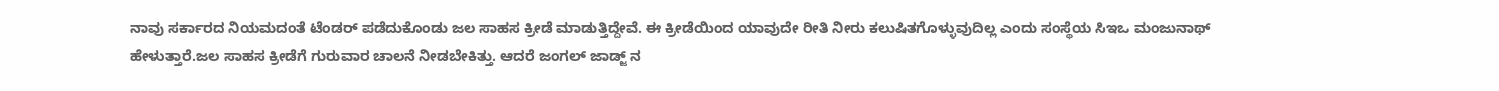ನಾವು ಸರ್ಕಾರದ ನಿಯಮದಂತೆ ಟೆಂಡರ್ ಪಡೆದುಕೊಂಡು ಜಲ ಸಾಹಸ ಕ್ರೀಡೆ ಮಾಡುತ್ತಿದ್ದೇವೆ. ಈ ಕ್ರೀಡೆಯಿಂದ ಯಾವುದೇ ರೀತಿ ನೀರು ಕಲುಷಿತಗೊಳ್ಳುವುದಿಲ್ಲ ಎಂದು ಸಂಸ್ಥೆಯ ಸಿಇಒ ಮಂಜುನಾಥ್ ಹೇಳುತ್ತಾರೆ.ಜಲ ಸಾಹಸ ಕ್ರೀಡೆಗೆ ಗುರುವಾರ ಚಾಲನೆ ನೀಡಬೇಕಿತ್ತು. ಆದರೆ ಜಂಗಲ್ ಜಾಡ್ಜ್ ನ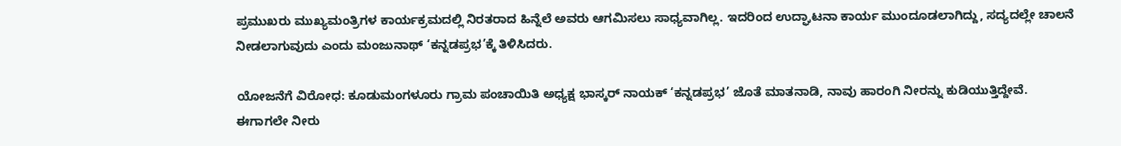ಪ್ರಮುಖರು ಮುಖ್ಯಮಂತ್ರಿಗಳ ಕಾರ್ಯಕ್ರಮದಲ್ಲಿ ನಿರತರಾದ ಹಿನ್ನೆಲೆ ಅವರು ಆಗಮಿಸಲು ಸಾಧ್ಯವಾಗಿಲ್ಲ. ಇದರಿಂದ ಉದ್ಘಾಟನಾ ಕಾರ್ಯ ಮುಂದೂಡಲಾಗಿದ್ದು, ಸದ್ಯದಲ್ಲೇ ಚಾಲನೆ ನೀಡಲಾಗುವುದು ಎಂದು ಮಂಜುನಾಥ್ ‘ಕನ್ನಡಪ್ರಭ’ಕ್ಕೆ ತಿಳಿಸಿದರು.

ಯೋಜನೆಗೆ ವಿರೋಧ: ಕೂಡುಮಂಗಳೂರು ಗ್ರಾಮ ಪಂಚಾಯಿತಿ ಅಧ್ಯಕ್ಷ ಭಾಸ್ಕರ್ ನಾಯಕ್ ‘ಕನ್ನಡಪ್ರಭ’ ಜೊತೆ ಮಾತನಾಡಿ, ನಾವು ಹಾರಂಗಿ ನೀರನ್ನು ಕುಡಿಯುತ್ತಿದ್ದೇವೆ. ಈಗಾಗಲೇ ನೀರು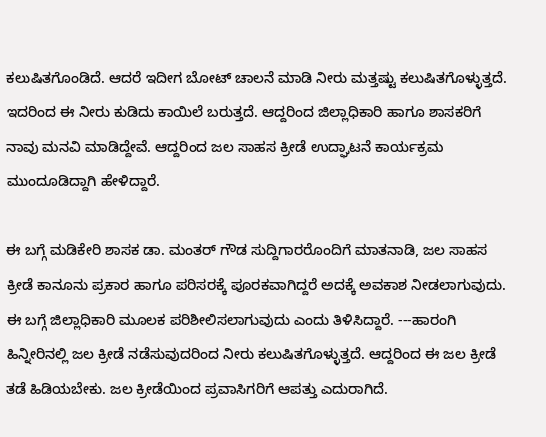ಕಲುಷಿತಗೊಂಡಿದೆ. ಆದರೆ ಇದೀಗ ಬೋಟ್ ಚಾಲನೆ ಮಾಡಿ ನೀರು ಮತ್ತಷ್ಟು ಕಲುಷಿತಗೊಳ್ಳುತ್ತದೆ. ಇದರಿಂದ ಈ ನೀರು ಕುಡಿದು ಕಾಯಿಲೆ ಬರುತ್ತದೆ. ಆದ್ದರಿಂದ ಜಿಲ್ಲಾಧಿಕಾರಿ ಹಾಗೂ ಶಾಸಕರಿಗೆ ನಾವು ಮನವಿ ಮಾಡಿದ್ದೇವೆ. ಆದ್ದರಿಂದ ಜಲ ಸಾಹಸ ಕ್ರೀಡೆ ಉದ್ಘಾಟನೆ ಕಾರ್ಯಕ್ರಮ ಮುಂದೂಡಿದ್ದಾಗಿ ಹೇಳಿದ್ದಾರೆ.

ಈ ಬಗ್ಗೆ ಮಡಿಕೇರಿ ಶಾಸಕ ಡಾ. ಮಂತರ್ ಗೌಡ ಸುದ್ದಿಗಾರರೊಂದಿಗೆ ಮಾತನಾಡಿ, ಜಲ ಸಾಹಸ ಕ್ರೀಡೆ ಕಾನೂನು ಪ್ರಕಾರ ಹಾಗೂ ಪರಿಸರಕ್ಕೆ ಪೂರಕವಾಗಿದ್ದರೆ ಅದಕ್ಕೆ ಅವಕಾಶ ನೀಡಲಾಗುವುದು. ಈ ಬಗ್ಗೆ ಜಿಲ್ಲಾಧಿಕಾರಿ ಮೂಲಕ ಪರಿಶೀಲಿಸಲಾಗುವುದು ಎಂದು ತಿಳಿಸಿದ್ದಾರೆ. ---ಹಾರಂಗಿ ಹಿನ್ನೀರಿನಲ್ಲಿ ಜಲ ಕ್ರೀಡೆ ನಡೆಸುವುದರಿಂದ ನೀರು ಕಲುಷಿತಗೊಳ್ಳುತ್ತದೆ. ಆದ್ದರಿಂದ ಈ ಜಲ ಕ್ರೀಡೆ ತಡೆ ಹಿಡಿಯಬೇಕು. ಜಲ ಕ್ರೀಡೆಯಿಂದ ಪ್ರವಾಸಿಗರಿಗೆ ಆಪತ್ತು ಎದುರಾಗಿದೆ.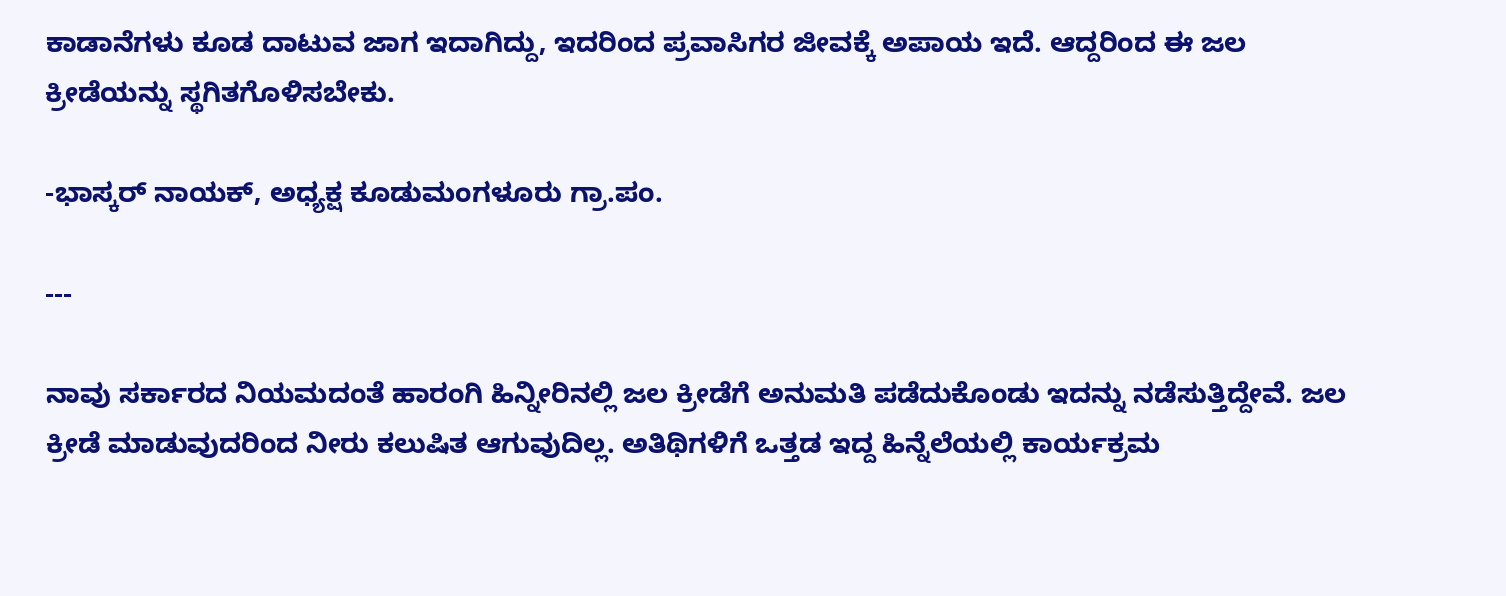ಕಾಡಾನೆಗಳು ಕೂಡ ದಾಟುವ ಜಾಗ ಇದಾಗಿದ್ದು, ಇದರಿಂದ ಪ್ರವಾಸಿಗರ ಜೀವಕ್ಕೆ ಅಪಾಯ ಇದೆ. ಆದ್ದರಿಂದ ಈ ಜಲ ಕ್ರೀಡೆಯನ್ನು ಸ್ಥಗಿತಗೊಳಿಸಬೇಕು.

-ಭಾಸ್ಕರ್ ನಾಯಕ್, ಅಧ್ಯಕ್ಷ ಕೂಡುಮಂಗಳೂರು ಗ್ರಾ.ಪಂ.

---

ನಾವು ಸರ್ಕಾರದ ನಿಯಮದಂತೆ ಹಾರಂಗಿ ಹಿನ್ನೀರಿನಲ್ಲಿ ಜಲ ಕ್ರೀಡೆಗೆ ಅನುಮತಿ ಪಡೆದುಕೊಂಡು ಇದನ್ನು ನಡೆಸುತ್ತಿದ್ದೇವೆ. ಜಲ ಕ್ರೀಡೆ ಮಾಡುವುದರಿಂದ ನೀರು ಕಲುಷಿತ ಆಗುವುದಿಲ್ಲ. ಅತಿಥಿಗಳಿಗೆ ಒತ್ತಡ ಇದ್ದ ಹಿನ್ನೆಲೆಯಲ್ಲಿ ಕಾರ್ಯಕ್ರಮ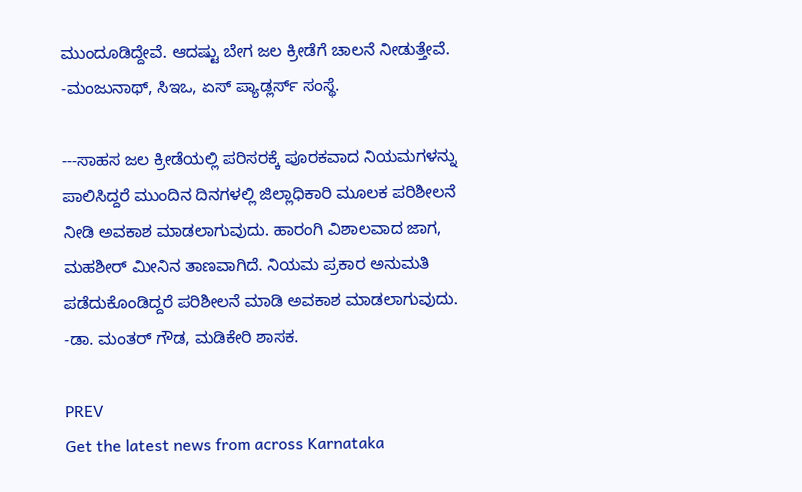ಮುಂದೂಡಿದ್ದೇವೆ. ಆದಷ್ಟು ಬೇಗ ಜಲ ಕ್ರೀಡೆಗೆ ಚಾಲನೆ ನೀಡುತ್ತೇವೆ. -ಮಂಜುನಾಥ್, ಸಿಇಒ, ಏಸ್ ಪ್ಯಾಡ್ಲರ್ಸ್ ಸಂಸ್ಥೆ.

---ಸಾಹಸ ಜಲ ಕ್ರೀಡೆಯಲ್ಲಿ ಪರಿಸರಕ್ಕೆ ಪೂರಕವಾದ ನಿಯಮಗಳನ್ನು ಪಾಲಿಸಿದ್ದರೆ ಮುಂದಿನ ದಿನಗಳಲ್ಲಿ ಜಿಲ್ಲಾಧಿಕಾರಿ ಮೂಲಕ ಪರಿಶೀಲನೆ ನೀಡಿ ಅವಕಾಶ ಮಾಡಲಾಗುವುದು. ಹಾರಂಗಿ ವಿಶಾಲವಾದ ಜಾಗ, ಮಹಶೀರ್ ಮೀನಿನ ತಾಣವಾಗಿದೆ. ನಿಯಮ ಪ್ರಕಾರ ಅನುಮತಿ ಪಡೆದುಕೊಂಡಿದ್ದರೆ ಪರಿಶೀಲನೆ ಮಾಡಿ ಅವಕಾಶ ಮಾಡಲಾಗುವುದು. -ಡಾ. ಮಂತರ್ ಗೌಡ, ಮಡಿಕೇರಿ ಶಾಸಕ.

PREV
Get the latest news from across Karnataka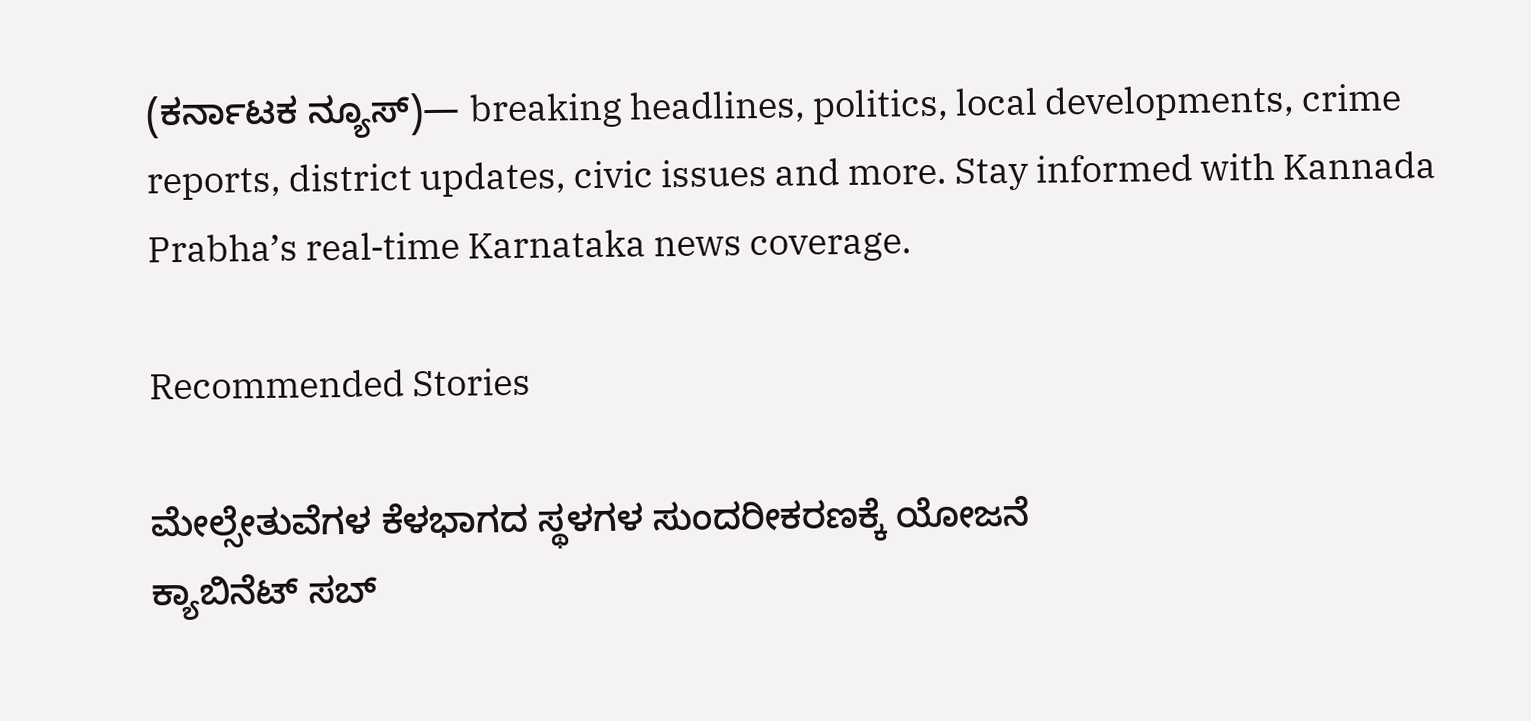(ಕರ್ನಾಟಕ ನ್ಯೂಸ್)— breaking headlines, politics, local developments, crime reports, district updates, civic issues and more. Stay informed with Kannada Prabha’s real‑time Karnataka news coverage.

Recommended Stories

ಮೇಲ್ಸೇತುವೆಗಳ ಕೆಳಭಾಗದ ಸ್ಥಳಗಳ ಸುಂದರೀಕರಣಕ್ಕೆ ಯೋಜನೆ
ಕ್ಯಾಬಿನೆಟ್‌ ಸಬ್‌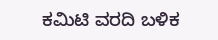ಕಮಿಟಿ ವರದಿ ಬಳಿಕ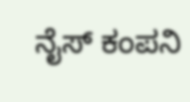ನೈಸ್‌ ಕಂಪನಿ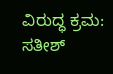ವಿರುದ್ಧ ಕ್ರಮ: ಸತೀಶ್‌